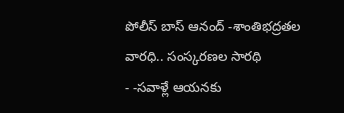పోలీస్ బాస్ ఆనంద్ -శాంతిభద్రతల వారధి.. సంస్కరణల సారథి
- -సవాళ్లే ఆయనకు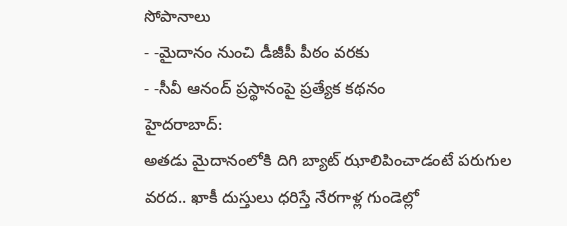సోపానాలు
- -మైదానం నుంచి డీజీపీ పీఠం వరకు
- -సీవీ ఆనంద్ ప్రస్థానంపై ప్రత్యేక కథనం
హైదరాబాద్:
అతడు మైదానంలోకి దిగి బ్యాట్ ఝాలిపించాడంటే పరుగుల వరద.. ఖాకీ దుస్తులు ధరిస్తే నేరగాళ్ల గుండెల్లో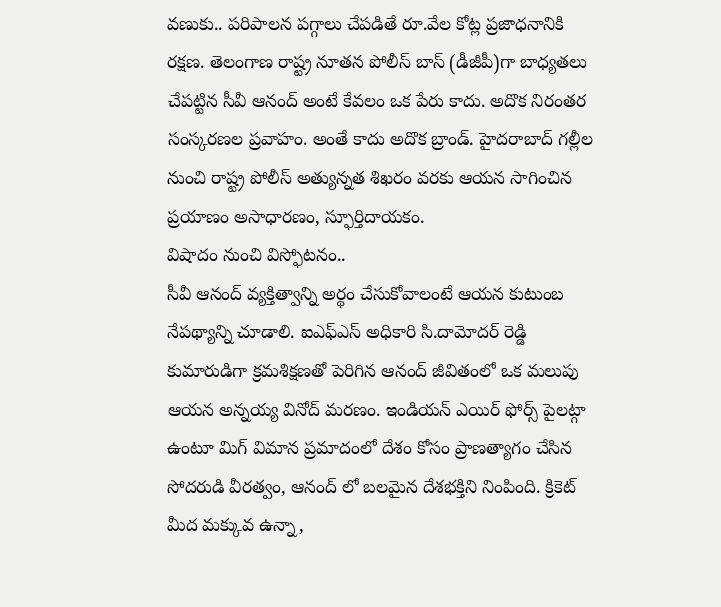వణుకు.. పరిపాలన పగ్గాలు చేపడితే రూ.వేల కోట్ల ప్రజాధనానికి రక్షణ. తెలంగాణ రాష్ట్ర నూతన పోలీస్ బాస్ (డీజీపీ)గా బాధ్యతలు చేపట్టిన సీవీ ఆనంద్ అంటే కేవలం ఒక పేరు కాదు. అదొక నిరంతర సంస్కరణల ప్రవాహం. అంతే కాదు అదొక బ్రాండ్. హైదరాబాద్ గల్లీల నుంచి రాష్ట్ర పోలీస్ అత్యున్నత శిఖరం వరకు ఆయన సాగించిన ప్రయాణం అసాధారణం, స్ఫూర్తిదాయకం.
విషాదం నుంచి విస్ఫోటనం..
సీవీ ఆనంద్ వ్యక్తిత్వాన్ని అర్థం చేసుకోవాలంటే ఆయన కుటుంబ నేపథ్యాన్ని చూడాలి. ఐఎఫ్ఎస్ అధికారి సి.దామోదర్ రెడ్డి కుమారుడిగా క్రమశిక్షణతో పెరిగిన ఆనంద్ జీవితంలో ఒక మలుపు ఆయన అన్నయ్య వినోద్ మరణం. ఇండియన్ ఎయిర్ ఫోర్స్ పైలట్గా ఉంటూ మిగ్ విమాన ప్రమాదంలో దేశం కోసం ప్రాణత్యాగం చేసిన సోదరుడి వీరత్వం, ఆనంద్ లో బలమైన దేశభక్తిని నింపింది. క్రికెట్ మీద మక్కువ ఉన్నా,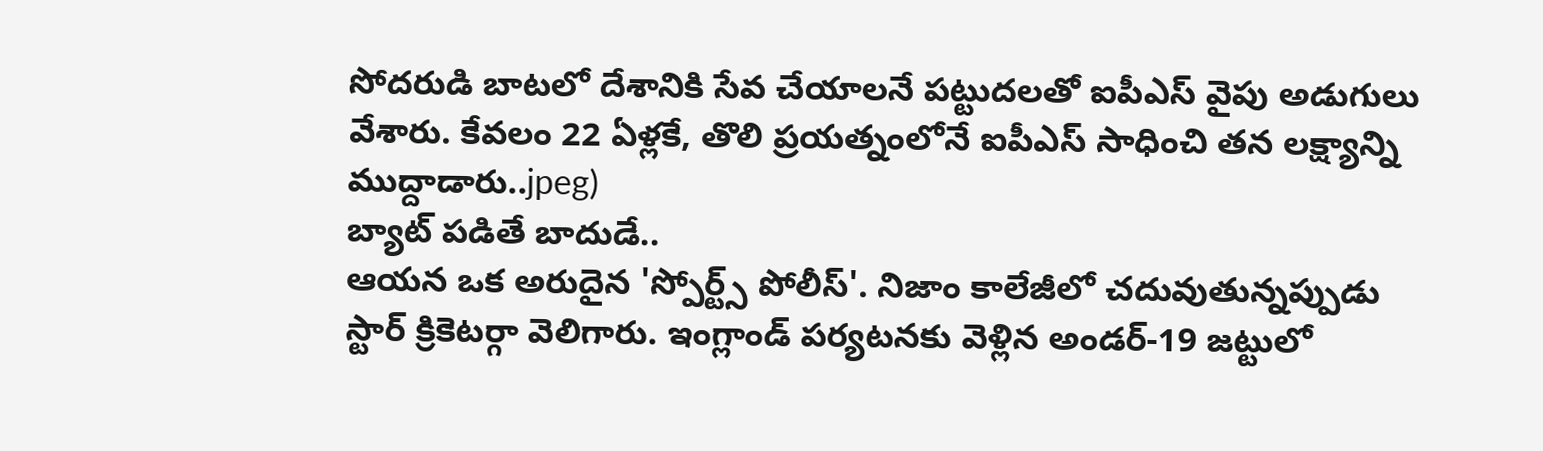సోదరుడి బాటలో దేశానికి సేవ చేయాలనే పట్టుదలతో ఐపీఎస్ వైపు అడుగులు వేశారు. కేవలం 22 ఏళ్లకే, తొలి ప్రయత్నంలోనే ఐపీఎస్ సాధించి తన లక్ష్యాన్ని ముద్దాడారు..jpeg)
బ్యాట్ పడితే బాదుడే..
ఆయన ఒక అరుదైన 'స్పోర్ట్స్ పోలీస్'. నిజాం కాలేజీలో చదువుతున్నప్పుడు స్టార్ క్రికెటర్గా వెలిగారు. ఇంగ్లాండ్ పర్యటనకు వెళ్లిన అండర్-19 జట్టులో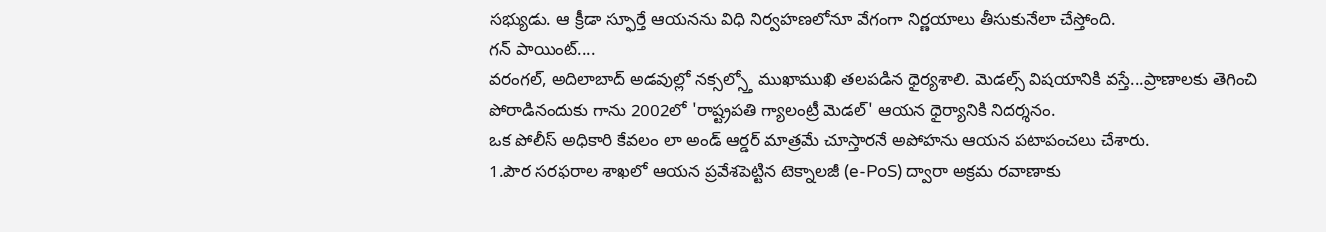సభ్యుడు. ఆ క్రీడా స్ఫూర్తే ఆయనను విధి నిర్వహణలోనూ వేగంగా నిర్ణయాలు తీసుకునేలా చేస్తోంది.
గన్ పాయింట్....
వరంగల్, అదిలాబాద్ అడవుల్లో నక్సల్స్తో ముఖాముఖి తలపడిన ధైర్యశాలి. మెడల్స్ విషయానికి వస్తే...ప్రాణాలకు తెగించి పోరాడినందుకు గాను 2002లో 'రాష్ట్రపతి గ్యాలంట్రీ మెడల్' ఆయన ధైర్యానికి నిదర్శనం.
ఒక పోలీస్ అధికారి కేవలం లా అండ్ ఆర్డర్ మాత్రమే చూస్తారనే అపోహను ఆయన పటాపంచలు చేశారు.
1.పౌర సరఫరాల శాఖలో ఆయన ప్రవేశపెట్టిన టెక్నాలజీ (e-PoS) ద్వారా అక్రమ రవాణాకు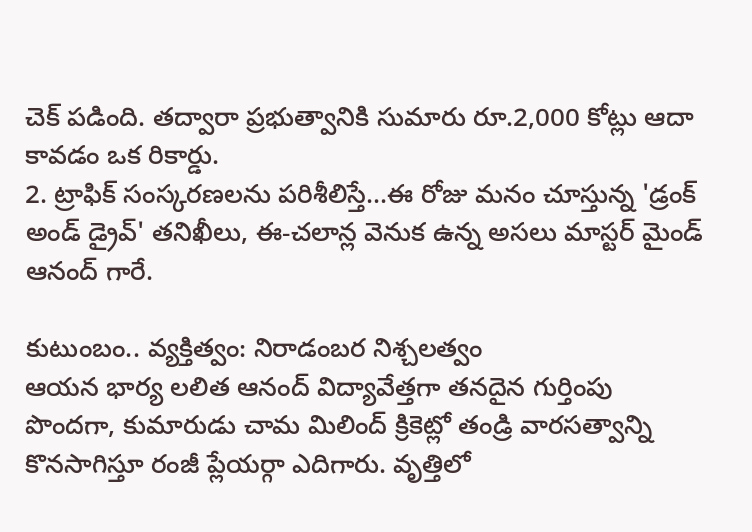చెక్ పడింది. తద్వారా ప్రభుత్వానికి సుమారు రూ.2,000 కోట్లు ఆదా కావడం ఒక రికార్డు.
2. ట్రాఫిక్ సంస్కరణలను పరిశీలిస్తే...ఈ రోజు మనం చూస్తున్న 'డ్రంక్ అండ్ డ్రైవ్' తనిఖీలు, ఈ-చలాన్ల వెనుక ఉన్న అసలు మాస్టర్ మైండ్ ఆనంద్ గారే.

కుటుంబం.. వ్యక్తిత్వం: నిరాడంబర నిశ్చలత్వం
ఆయన భార్య లలిత ఆనంద్ విద్యావేత్తగా తనదైన గుర్తింపు పొందగా, కుమారుడు చామ మిలింద్ క్రికెట్లో తండ్రి వారసత్వాన్ని కొనసాగిస్తూ రంజీ ప్లేయర్గా ఎదిగారు. వృత్తిలో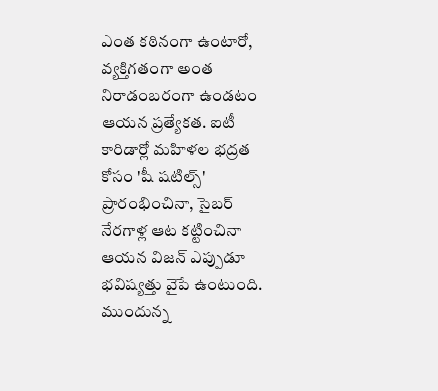ఎంత కఠినంగా ఉంటారో, వ్యక్తిగతంగా అంత నిరాడంబరంగా ఉండటం ఆయన ప్రత్యేకత. ఐటీ కారిడార్లో మహిళల భద్రత కోసం 'షీ షటిల్స్' ప్రారంభించినా, సైబర్ నేరగాళ్ల ఆట కట్టించినా ఆయన విజన్ ఎప్పుడూ భవిష్యత్తు వైపే ఉంటుంది.
ముందున్న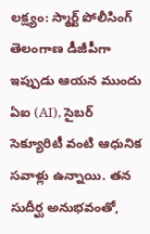లక్ష్యం: స్మార్ట్ పోలీసింగ్
తెలంగాణ డీజీపీగా ఇప్పుడు ఆయన ముందు ఏఐ (AI), సైబర్ సెక్యూరిటీ వంటి ఆధునిక సవాళ్లు ఉన్నాయి. తన సుదీర్ఘ అనుభవంతో,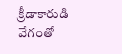క్రీడాకారుడి వేగంతో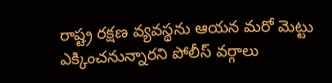రాష్ట్ర రక్షణ వ్యవస్థను ఆయన మరో మెట్టు ఎక్కించనున్నారని పోలీస్ వర్గాలు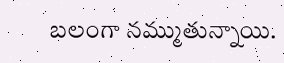బలంగా నమ్ముతున్నాయి.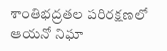శాంతిభద్రతల పరిరక్షణలో ఆయనో నిఘా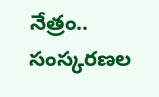నేత్రం.. సంస్కరణల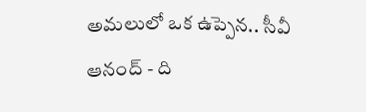అమలులో ఒక ఉప్పెన.. సీవీ ఆనంద్ - ది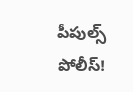పీపుల్స్ పోలీస్!